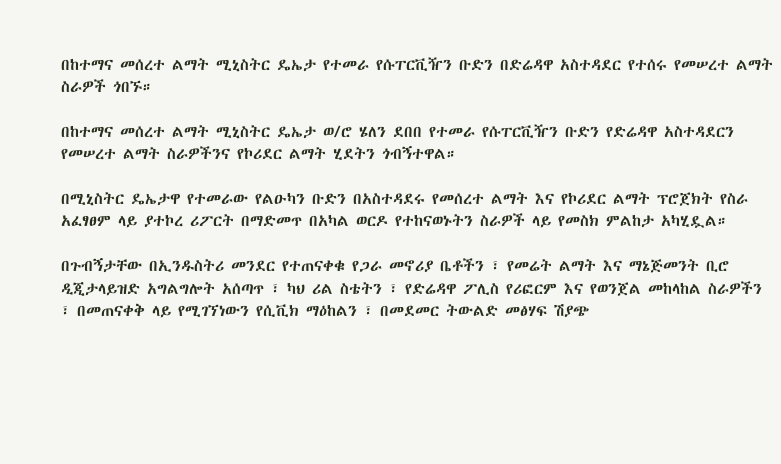በከተማና መሰረተ ልማት ሚኒስትር ዴኤታ የተመራ የሱፐርቪዥን ቡድን በድሬዳዋ አስተዳደር የተሰሩ የመሠረተ ልማት ስራዎች ጎበኙ።

በከተማና መሰረተ ልማት ሚኒስትር ዴኤታ ወ/ሮ ሄለን ደበበ የተመራ የሱፐርቪዥን ቡድን የድሬዳዋ አስተዳደርን የመሠረተ ልማት ስራዎችንና የኮሪደር ልማት ሂደትን ጎብኝተዋል።

በሚኒስትር ዴኤታዋ የተመራው የልዑካን ቡድን በአስተዳደሩ የመሰረተ ልማት እና የኮሪደር ልማት ፕሮጀክት የስራ አፈፃፀም ላይ ያተኮረ ሪፖርት በማድመጥ በአካል ወርዶ የተከናወኑትን ስራዎች ላይ የመስክ ምልከታ አካሂዷል።

በጉብኝታቸው በኢንዱስትሪ መንደር የተጠናቀቁ የጋራ መኖሪያ ቤቶችን ፣ የመሬት ልማት እና ማኔጅመንት ቢሮ ዲጂታላይዝድ አግልግሎት አሰጣጥ ፣ ካህ ሪል ስቴትን ፣ የድሬዳዋ ፖሊስ የሪፎርም እና የወንጀል መከላከል ስራዎችን ፣ በመጠናቀቅ ላይ የሚገኘነውን የሲቪክ ማዕከልን ፣ በመደመር ትውልድ መፅሃፍ ሽያጭ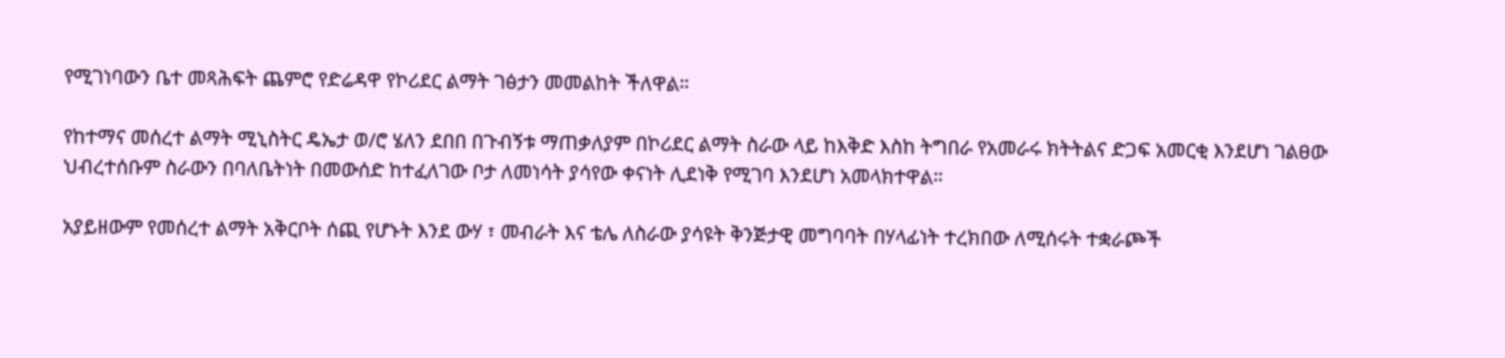የሚገነባውን ቤተ መጻሕፍት ጨምሮ የድሬዳዋ የኮሪደር ልማት ገፅታን መመልከት ችለዋል።

የከተማና መሰረተ ልማት ሚኒስትር ዴኤታ ወ/ሮ ሄለን ደበበ በጉብኝቱ ማጠቃለያም በኮሪደር ልማት ስራው ላይ ከእቅድ እስከ ትግበራ የአመራሩ ክትትልና ድጋፍ አመርቂ እንደሆነ ገልፀው ህብረተሰቡም ስራውን በባለቤትነት በመውሰድ ከተፈለገው ቦታ ለመነሳት ያሳየው ቀናነት ሊደነቅ የሚገባ እንደሆነ አመላክተዋል።

አያይዘውም የመሰረተ ልማት አቅርቦት ሰጪ የሆኑት እንደ ውሃ ፣ መብራት እና ቴሌ ለስራው ያሳዩት ቅንጅታዊ መግባባት በሃላፊነት ተረክበው ለሚሰሩት ተቋራጮች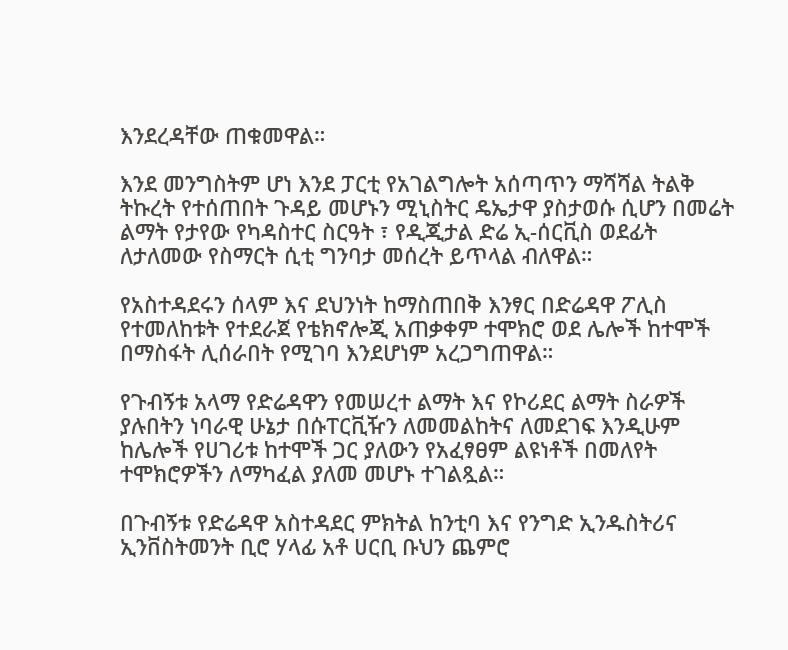እንደረዳቸው ጠቁመዋል።

እንደ መንግስትም ሆነ እንደ ፓርቲ የአገልግሎት አሰጣጥን ማሻሻል ትልቅ ትኩረት የተሰጠበት ጉዳይ መሆኑን ሚኒስትር ዴኤታዋ ያስታወሱ ሲሆን በመሬት ልማት የታየው የካዳስተር ስርዓት ፣ የዲጂታል ድሬ ኢ-ሰርቪስ ወደፊት ለታለመው የስማርት ሲቲ ግንባታ መሰረት ይጥላል ብለዋል።

የአስተዳደሩን ሰላም እና ደህንነት ከማስጠበቅ እንፃር በድሬዳዋ ፖሊስ የተመለከቱት የተደራጀ የቴክኖሎጂ አጠቃቀም ተሞክሮ ወደ ሌሎች ከተሞች በማስፋት ሊሰራበት የሚገባ እንደሆነም አረጋግጠዋል።

የጉብኝቱ አላማ የድሬዳዋን የመሠረተ ልማት እና የኮሪደር ልማት ስራዎች ያሉበትን ነባራዊ ሁኔታ በሱፐርቪዥን ለመመልከትና ለመደገፍ እንዲሁም ከሌሎች የሀገሪቱ ከተሞች ጋር ያለውን የአፈፃፀም ልዩነቶች በመለየት ተሞክሮዎችን ለማካፈል ያለመ መሆኑ ተገልጿል።

በጉብኝቱ የድሬዳዋ አስተዳደር ምክትል ከንቲባ እና የንግድ ኢንዱስትሪና ኢንቨስትመንት ቢሮ ሃላፊ አቶ ሀርቢ ቡህን ጨምሮ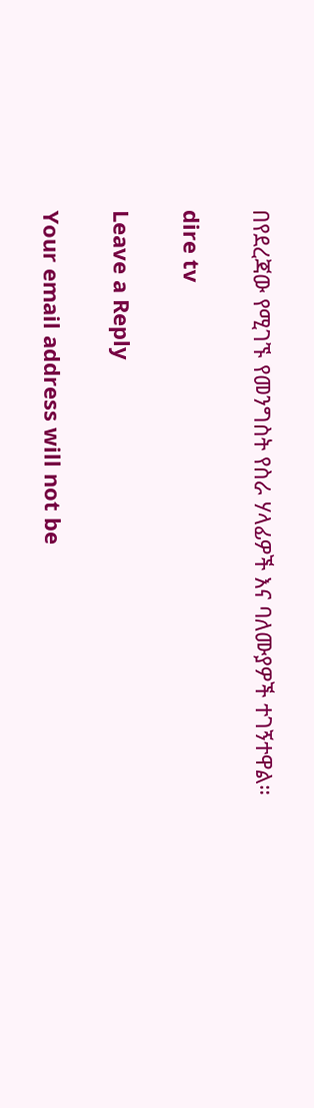በየደረጃው የሚገኙ የመንግስት የስራ ሃላፊዎች እና ባለሙያዎች ተገኝተዋል።

dire tv

Leave a Reply

Your email address will not be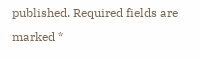published. Required fields are marked *